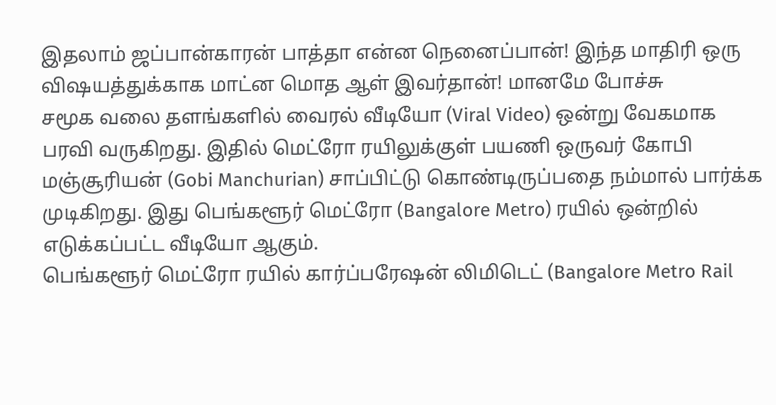இதலாம் ஜப்பான்காரன் பாத்தா என்ன நெனைப்பான்! இந்த மாதிரி ஒரு விஷயத்துக்காக மாட்ன மொத ஆள் இவர்தான்! மானமே போச்சு
சமூக வலை தளங்களில் வைரல் வீடியோ (Viral Video) ஒன்று வேகமாக பரவி வருகிறது. இதில் மெட்ரோ ரயிலுக்குள் பயணி ஒருவர் கோபி மஞ்சூரியன் (Gobi Manchurian) சாப்பிட்டு கொண்டிருப்பதை நம்மால் பார்க்க முடிகிறது. இது பெங்களூர் மெட்ரோ (Bangalore Metro) ரயில் ஒன்றில் எடுக்கப்பட்ட வீடியோ ஆகும்.
பெங்களூர் மெட்ரோ ரயில் கார்ப்பரேஷன் லிமிடெட் (Bangalore Metro Rail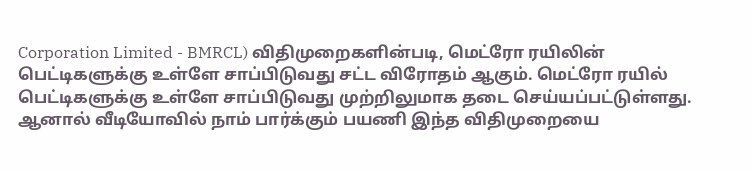Corporation Limited - BMRCL) விதிமுறைகளின்படி, மெட்ரோ ரயிலின் பெட்டிகளுக்கு உள்ளே சாப்பிடுவது சட்ட விரோதம் ஆகும். மெட்ரோ ரயில் பெட்டிகளுக்கு உள்ளே சாப்பிடுவது முற்றிலுமாக தடை செய்யப்பட்டுள்ளது. ஆனால் வீடியோவில் நாம் பார்க்கும் பயணி இந்த விதிமுறையை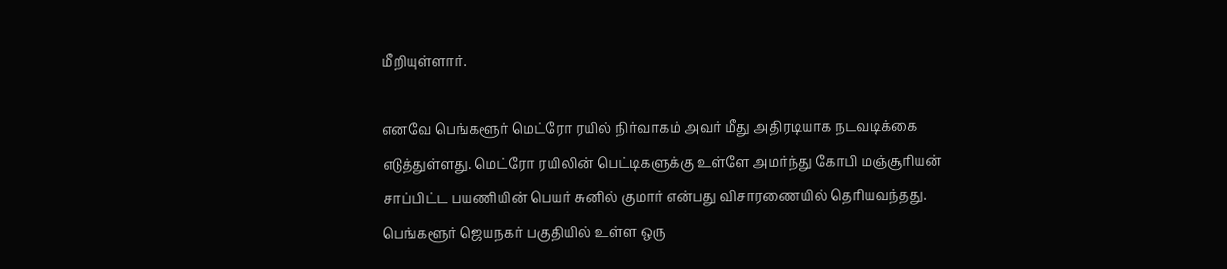மீறியுள்ளார்.

எனவே பெங்களூர் மெட்ரோ ரயில் நிர்வாகம் அவர் மீது அதிரடியாக நடவடிக்கை எடுத்துள்ளது. மெட்ரோ ரயிலின் பெட்டிகளுக்கு உள்ளே அமர்ந்து கோபி மஞ்சூரியன் சாப்பிட்ட பயணியின் பெயர் சுனில் குமார் என்பது விசாரணையில் தெரியவந்தது. பெங்களூர் ஜெயநகர் பகுதியில் உள்ள ஒரு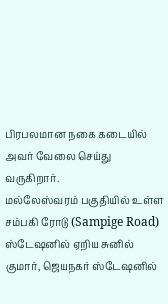பிரபலமான நகை கடையில் அவர் வேலை செய்து வருகிறார்.
மல்லேஸ்வரம் பகுதியில் உள்ள சம்பகி ரோடு (Sampige Road) ஸ்டேஷனில் ஏறிய சுனில் குமார், ஜெயநகர் ஸ்டேஷனில்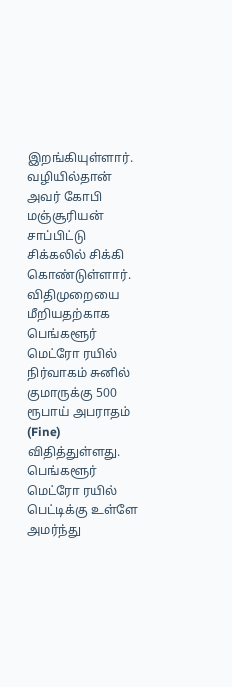இறங்கியுள்ளார். வழியில்தான் அவர் கோபி மஞ்சூரியன் சாப்பிட்டு சிக்கலில் சிக்கி கொண்டுள்ளார். விதிமுறையை மீறியதற்காக பெங்களூர் மெட்ரோ ரயில் நிர்வாகம் சுனில் குமாருக்கு 500 ரூபாய் அபராதம் (Fine) விதித்துள்ளது.
பெங்களூர் மெட்ரோ ரயில் பெட்டிக்கு உள்ளே அமர்ந்து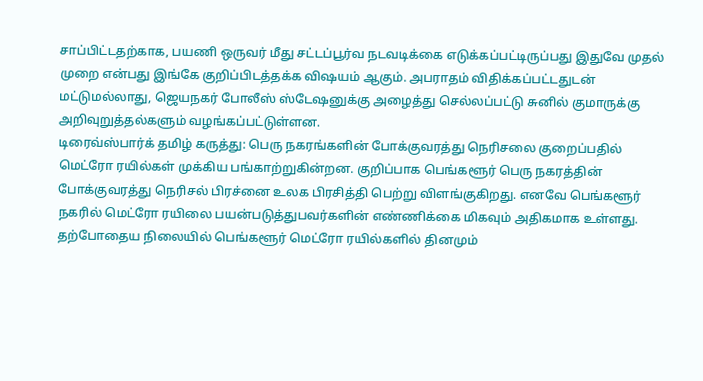சாப்பிட்டதற்காக, பயணி ஒருவர் மீது சட்டப்பூர்வ நடவடிக்கை எடுக்கப்பட்டிருப்பது இதுவே முதல் முறை என்பது இங்கே குறிப்பிடத்தக்க விஷயம் ஆகும். அபராதம் விதிக்கப்பட்டதுடன் மட்டுமல்லாது, ஜெயநகர் போலீஸ் ஸ்டேஷனுக்கு அழைத்து செல்லப்பட்டு சுனில் குமாருக்கு அறிவுறுத்தல்களும் வழங்கப்பட்டுள்ளன.
டிரைவ்ஸ்பார்க் தமிழ் கருத்து: பெரு நகரங்களின் போக்குவரத்து நெரிசலை குறைப்பதில் மெட்ரோ ரயில்கள் முக்கிய பங்காற்றுகின்றன. குறிப்பாக பெங்களூர் பெரு நகரத்தின் போக்குவரத்து நெரிசல் பிரச்னை உலக பிரசித்தி பெற்று விளங்குகிறது. எனவே பெங்களூர் நகரில் மெட்ரோ ரயிலை பயன்படுத்துபவர்களின் எண்ணிக்கை மிகவும் அதிகமாக உள்ளது.
தற்போதைய நிலையில் பெங்களூர் மெட்ரோ ரயில்களில் தினமும்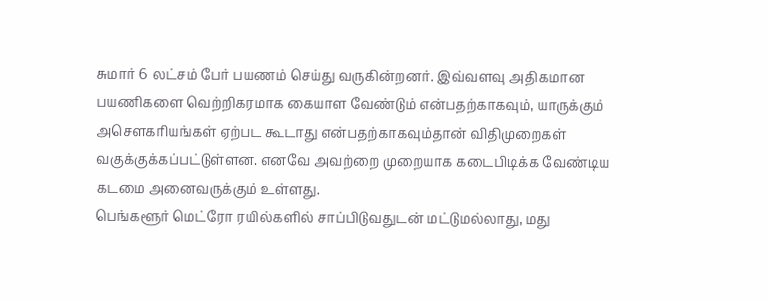சுமார் 6 லட்சம் பேர் பயணம் செய்து வருகின்றனர். இவ்வளவு அதிகமான பயணிகளை வெற்றிகரமாக கையாள வேண்டும் என்பதற்காகவும், யாருக்கும் அசௌகரியங்கள் ஏற்பட கூடாது என்பதற்காகவும்தான் விதிமுறைகள் வகுக்குக்கப்பட்டுள்ளன. எனவே அவற்றை முறையாக கடைபிடிக்க வேண்டிய கடமை அனைவருக்கும் உள்ளது.
பெங்களூர் மெட்ரோ ரயில்களில் சாப்பிடுவதுடன் மட்டுமல்லாது, மது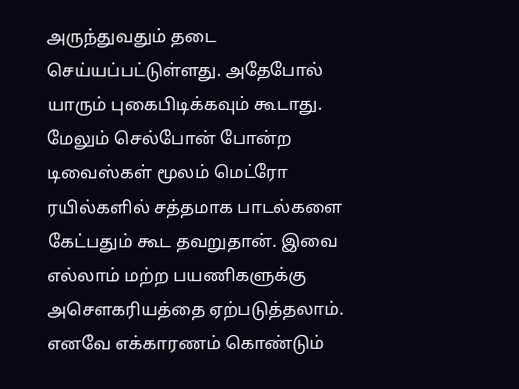அருந்துவதும் தடை செய்யப்பட்டுள்ளது. அதேபோல் யாரும் புகைபிடிக்கவும் கூடாது. மேலும் செல்போன் போன்ற டிவைஸ்கள் மூலம் மெட்ரோ ரயில்களில் சத்தமாக பாடல்களை கேட்பதும் கூட தவறுதான். இவை எல்லாம் மற்ற பயணிகளுக்கு அசௌகரியத்தை ஏற்படுத்தலாம்.
எனவே எக்காரணம் கொண்டும்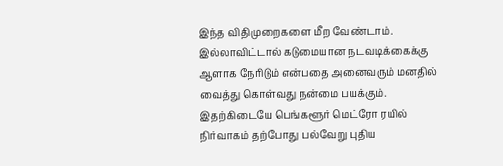இந்த விதிமுறைகளை மீற வேண்டாம். இல்லாவிட்டால் கடுமையான நடவடிக்கைக்கு ஆளாக நேரிடும் என்பதை அனைவரும் மனதில் வைத்து கொள்வது நன்மை பயக்கும். இதற்கிடையே பெங்களூர் மெட்ரோ ரயில் நிர்வாகம் தற்போது பல்வேறு புதிய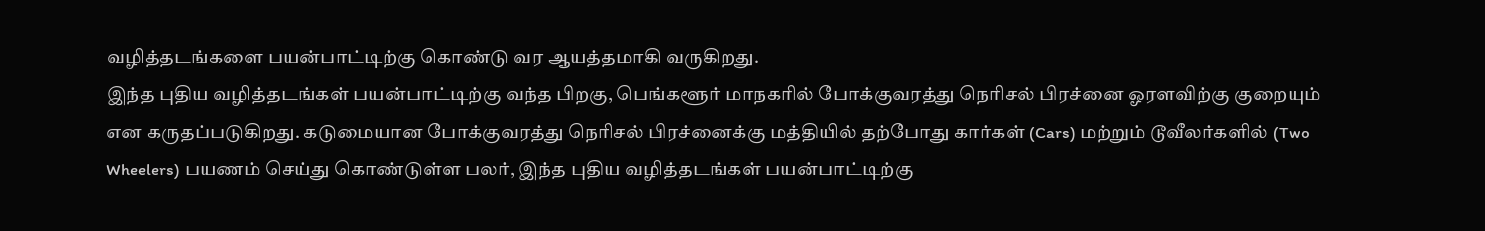வழித்தடங்களை பயன்பாட்டிற்கு கொண்டு வர ஆயத்தமாகி வருகிறது.
இந்த புதிய வழித்தடங்கள் பயன்பாட்டிற்கு வந்த பிறகு, பெங்களூர் மாநகரில் போக்குவரத்து நெரிசல் பிரச்னை ஓரளவிற்கு குறையும் என கருதப்படுகிறது. கடுமையான போக்குவரத்து நெரிசல் பிரச்னைக்கு மத்தியில் தற்போது கார்கள் (Cars) மற்றும் டூவீலர்களில் (Two Wheelers) பயணம் செய்து கொண்டுள்ள பலர், இந்த புதிய வழித்தடங்கள் பயன்பாட்டிற்கு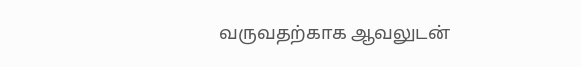வருவதற்காக ஆவலுடன்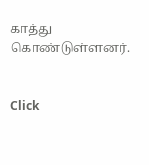காத்து கொண்டுள்ளனர்.


Click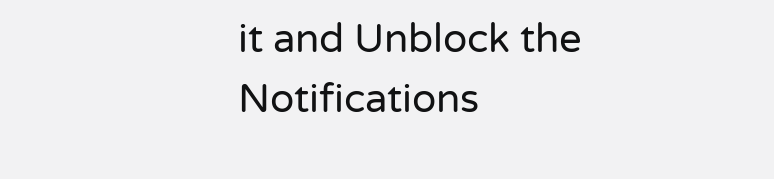it and Unblock the Notifications